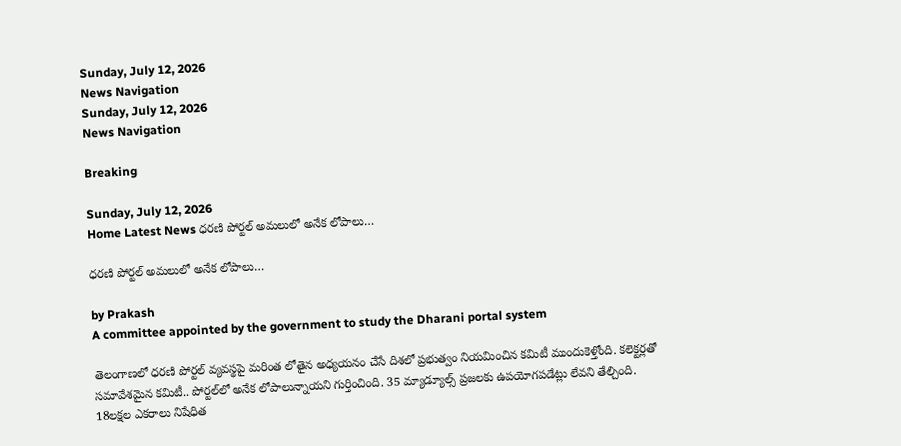Sunday, July 12, 2026
News Navigation
Sunday, July 12, 2026
News Navigation

Breaking

Sunday, July 12, 2026
Home Latest News ధరణి పోర్టల్‌ అమలులో అనేక లోపాలు…

ధరణి పోర్టల్‌ అమలులో అనేక లోపాలు…

by Prakash
A committee appointed by the government to study the Dharani portal system

తెలంగాణలో ధరణి పోర్టల్‌ వ్యవస్థపై మరింత లోతైన అధ్యయనం చేసే దిశలో ప్రభుత్వం నియమించిన కమిటీ ముందుకెళ్తోంది. కలెక్టర్లతో సమావేశమైన కమిటీ.. పోర్టల్‌లో అనేక లోపాలున్నాయని గుర్తించింది. 35 మ్యాడ్యూల్స్‌ ప్రజలకు ఉపయోగపడేట్లు లేవని తేల్చింది. 18లక్షల ఎకరాలు నిషేధిత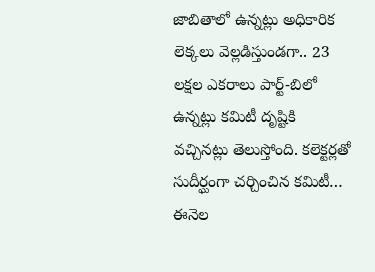జాబితాలో ఉన్నట్లు అధికారిక లెక్కలు వెల్లడిస్తుండగా.. 23 లక్షల ఎకరాలు పార్ట్‌-బిలో ఉన్నట్లు కమిటీ దృష్టికి వచ్చినట్లు తెలుస్తోంది. కలెక్టర్లతో సుదీర్ఘంగా చర్చించిన కమిటీ… ఈనెల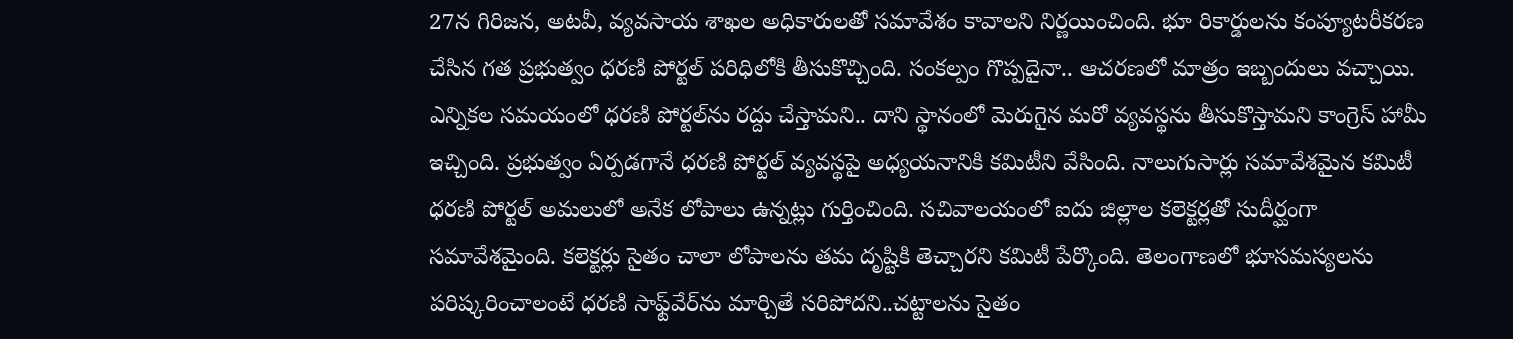27న గిరిజన, అటవీ, వ్యవసాయ శాఖల అధికారులతో సమావేశం కావాలని నిర్ణయించింది. భూ రికార్డులను కంప్యూటరీకరణ చేసిన గత ప్రభుత్వం ధరణి పోర్టల్‌ పరిధిలోకి తీసుకొచ్చింది. సంకల్పం గొప్పదైనా.. ఆచరణలో మాత్రం ఇబ్బందులు వచ్చాయి. ఎన్నికల సమయంలో ధరణి పోర్టల్‌ను రద్దు చేస్తామని.. దాని స్థానంలో మెరుగైన మరో వ్యవస్థను తీసుకొస్తామని కాంగ్రెస్‌ హామీ ఇచ్చింది. ప్రభుత్వం ఏర్పడగానే ధరణి పోర్టల్‌ వ్యవస్థపై అధ్యయనానికి కమిటీని వేసింది. నాలుగుసార్లు సమావేశమైన కమిటీ ధరణి పోర్టల్‌ అమలులో అనేక లోపాలు ఉన్నట్లు గుర్తించింది. సచివాలయంలో ఐదు జిల్లాల కలెక్టర్లతో సుదీర్ఘంగా సమావేశమైంది. కలెక్టర్లు సైతం చాలా లోపాలను తమ దృష్టికి తెచ్చారని కమిటీ పేర్కొంది. తెలంగాణలో భూసమస్యలను పరిష్కరించాలంటే ధరణి సాఫ్ట్‌వేర్‌ను మార్చితే సరిపోదని..చట్టాలను సైతం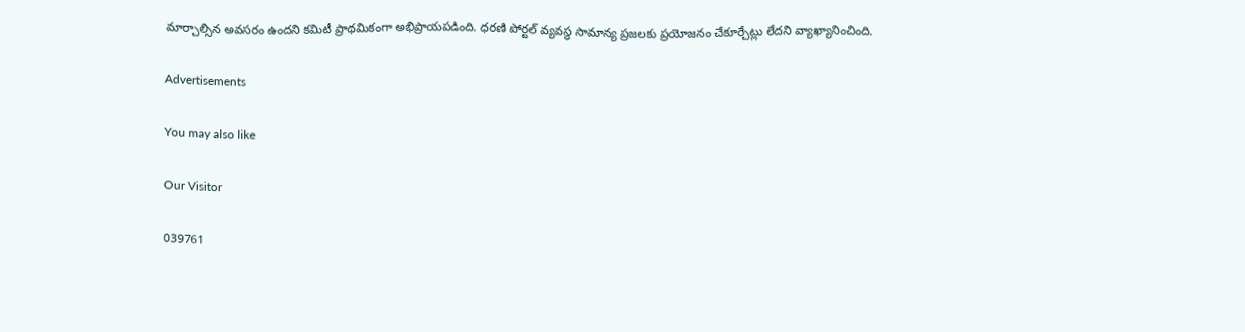మార్చాల్సిన అవసరం ఉందని కమిటీ ప్రాథమికంగా అభిప్రాయపడింది. ధరణి పోర్టల్ వ్యవస్థ సామాన్య ప్రజలకు ప్రయోజనం చేకూర్చేట్లు లేదని వ్యాఖ్యానించింది.

Advertisements

You may also like

Our Visitor

039761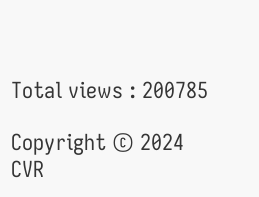Total views : 200785

Copyright © 2024 CVR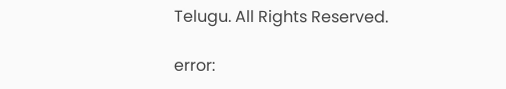Telugu. All Rights Reserved.

error: